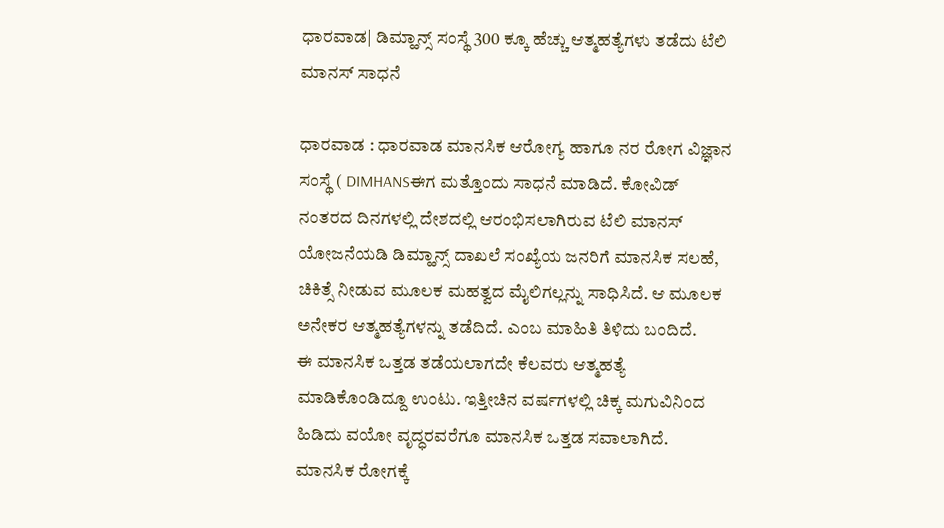ಧಾರವಾಡ| ಡಿಮ್ಹಾನ್ಸ್ ಸಂಸ್ಥೆ 300 ಕ್ಕೂ ಹೆಚ್ಚು ಆತ್ಮಹತ್ಯೆಗಳು ತಡೆದು ಟೆಲಿ ಮಾನಸ್ ಸಾಧನೆ

ಧಾರವಾಡ : ಧಾರವಾಡ ಮಾನಸಿಕ ಆರೋಗ್ಯ ಹಾಗೂ ನರ ರೋಗ ವಿಜ್ಞಾನ ಸಂಸ್ಥೆ ( DIMHANSಈಗ ಮತ್ತೊಂದು ಸಾಧನೆ ಮಾಡಿದೆ. ಕೋವಿಡ್ ನಂತರದ ದಿನಗಳಲ್ಲಿ ದೇಶದಲ್ಲಿ ಆರಂಭಿಸಲಾಗಿರುವ ಟೆಲಿ ಮಾನಸ್ ಯೋಜನೆಯಡಿ ಡಿಮ್ಹಾನ್ಸ್ ದಾಖಲೆ ಸಂಖ್ಯೆಯ ಜನರಿಗೆ ಮಾನಸಿಕ ಸಲಹೆ, ಚಿಕಿತ್ಸೆ ನೀಡುವ ಮೂಲಕ ಮಹತ್ವದ ಮೈಲಿಗಲ್ಲನ್ನು ಸಾಧಿಸಿದೆ. ಆ ಮೂಲಕ ಅನೇಕರ ಆತ್ಮಹತ್ಯೆಗಳನ್ನು ತಡೆದಿದೆ. ಎಂಬ ಮಾಹಿತಿ ತಿಳಿದು ಬಂದಿದೆ.
ಈ ಮಾನಸಿಕ ಒತ್ತಡ ತಡೆಯಲಾಗದೇ ಕೆಲವರು ಆತ್ಮಹತ್ಯೆ ಮಾಡಿಕೊಂಡಿದ್ದೂ ಉಂಟು. ಇತ್ತೀಚಿನ ವರ್ಷಗಳಲ್ಲಿ ಚಿಕ್ಕ ಮಗುವಿನಿಂದ ಹಿಡಿದು ವಯೋ ವೃದ್ಧರವರೆಗೂ ಮಾನಸಿಕ ಒತ್ತಡ ಸವಾಲಾಗಿದೆ. ಮಾನಸಿಕ ರೋಗಕ್ಕೆ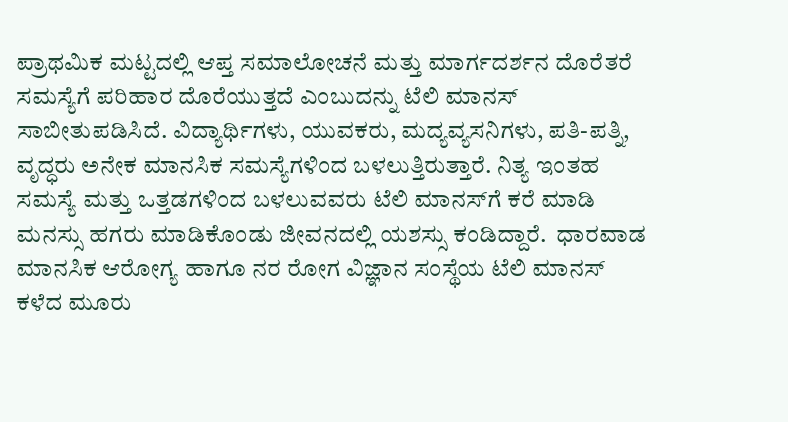ಪ್ರಾಥಮಿಕ ಮಟ್ಟದಲ್ಲಿ ಆಪ್ತ ಸಮಾಲೋಚನೆ ಮತ್ತು ಮಾರ್ಗದರ್ಶನ ದೊರೆತರೆ ಸಮಸ್ಯೆಗೆ ಪರಿಹಾರ ದೊರೆಯುತ್ತದೆ ಎಂಬುದನ್ನು ಟೆಲಿ ಮಾನಸ್‌ ಸಾಬೀತುಪಡಿಸಿದೆ. ವಿದ್ಯಾರ್ಥಿಗಳು, ಯುವಕರು, ಮದ್ಯವ್ಯಸನಿಗಳು, ಪತಿ-ಪತ್ನಿ, ವೃದ್ಧರು ಅನೇಕ ಮಾನಸಿಕ ಸಮಸ್ಯೆಗಳಿಂದ ಬಳಲುತ್ತಿರುತ್ತಾರೆ. ನಿತ್ಯ ಇಂತಹ ಸಮಸ್ಯೆ ಮತ್ತು ಒತ್ತಡಗಳಿಂದ ಬಳಲುವವರು ಟೆಲಿ ಮಾನಸ್‌ಗೆ ಕರೆ ಮಾಡಿ ಮನಸ್ಸು ಹಗರು ಮಾಡಿಕೊಂಡು ಜೀವನದಲ್ಲಿ ಯಶಸ್ಸು ಕಂಡಿದ್ದಾರೆ.  ಧಾರವಾಡ ಮಾನಸಿಕ ಆರೋಗ್ಯ ಹಾಗೂ ನರ ರೋಗ ವಿಜ್ಞಾನ ಸಂಸ್ಥೆಯ ಟೆಲಿ ಮಾನಸ್‌ ಕಳೆದ ಮೂರು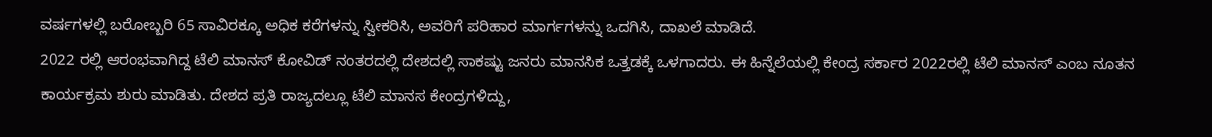ವರ್ಷಗಳಲ್ಲಿ ಬರೋಬ್ಬರಿ 65 ಸಾವಿರಕ್ಕೂ ಅಧಿಕ ಕರೆಗಳನ್ನು ಸ್ವೀಕರಿಸಿ, ಅವರಿಗೆ ಪರಿಹಾರ ಮಾರ್ಗಗಳನ್ನು ಒದಗಿಸಿ, ದಾಖಲೆ ಮಾಡಿದೆ.
2022 ರಲ್ಲಿ ಆರಂಭವಾಗಿದ್ದ ಟೆಲಿ ಮಾನಸ್‌ ಕೋವಿಡ್‌ ನಂತರದಲ್ಲಿ ದೇಶದಲ್ಲಿ ಸಾಕಷ್ಟು ಜನರು ಮಾನಸಿಕ ಒತ್ತಡಕ್ಕೆ ಒಳಗಾದರು. ಈ ಹಿನ್ನೆಲೆಯಲ್ಲಿ ಕೇಂದ್ರ ಸರ್ಕಾರ 2022ರಲ್ಲಿ ಟೆಲಿ ಮಾನಸ್‌ ಎಂಬ ನೂತನ ಕಾರ್ಯಕ್ರಮ ಶುರು ಮಾಡಿತು. ದೇಶದ ಪ್ರತಿ ರಾಜ್ಯದಲ್ಲೂ ಟೆಲಿ ಮಾನಸ ಕೇಂದ್ರಗಳಿದ್ದು,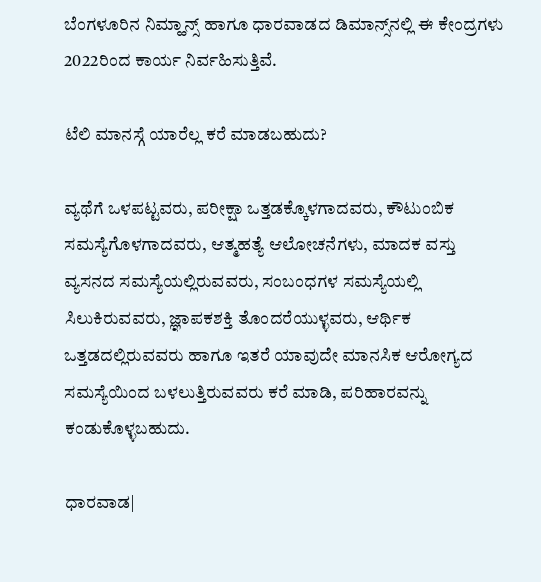ಬೆಂಗಳೂರಿನ ನಿಮ್ಹಾನ್ಸ್‌ ಹಾಗೂ ಧಾರವಾಡದ ಡಿಮಾನ್ಸ್‌ನಲ್ಲಿ ಈ ಕೇಂದ್ರಗಳು 2022ರಿಂದ ಕಾರ್ಯ ನಿರ್ವಹಿಸುತ್ತಿವೆ.

ಟೆಲಿ ಮಾನಸ್ಗೆ ಯಾರೆಲ್ಲ ಕರೆ ಮಾಡಬಹುದು?

ವ್ಯಥೆಗೆ ಒಳಪಟ್ಟವರು, ಪರೀಕ್ಷಾ ಒತ್ತಡಕ್ಕೊಳಗಾದವರು, ಕೌಟುಂಬಿಕ ಸಮಸ್ಯೆಗೊಳಗಾದವರು, ಆತ್ಮಹತ್ಯೆ ಆಲೋಚನೆಗಳು, ಮಾದಕ ವಸ್ತು ವ್ಯಸನದ ಸಮಸ್ಯೆಯಲ್ಲಿರುವವರು, ಸಂಬಂಧಗಳ ಸಮಸ್ಯೆಯಲ್ಲಿ ಸಿಲುಕಿರುವವರು, ಜ್ಞಾಪಕಶಕ್ತಿ ತೊಂದರೆಯುಳ್ಳವರು, ಆರ್ಥಿಕ ಒತ್ತಡದಲ್ಲಿರುವವರು ಹಾಗೂ ಇತರೆ ಯಾವುದೇ ಮಾನಸಿಕ ಆರೋಗ್ಯದ ಸಮಸ್ಯೆಯಿಂದ ಬಳಲುತ್ತಿರುವವರು ಕರೆ ಮಾಡಿ, ಪರಿಹಾರವನ್ನು ಕಂಡುಕೊಳ್ಳಬಹುದು.

ಧಾರವಾಡ|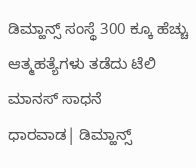ಡಿಮ್ಹಾನ್ಸ್ ಸಂಸ್ಥೆ 300 ಕ್ಕೂ ಹೆಚ್ಚು ಆತ್ಮಹತ್ಯೆಗಳು ತಡೆದು ಟೆಲಿ ಮಾನಸ್ ಸಾಧನೆ
ಧಾರವಾಡ| ಡಿಮ್ಹಾನ್ಸ್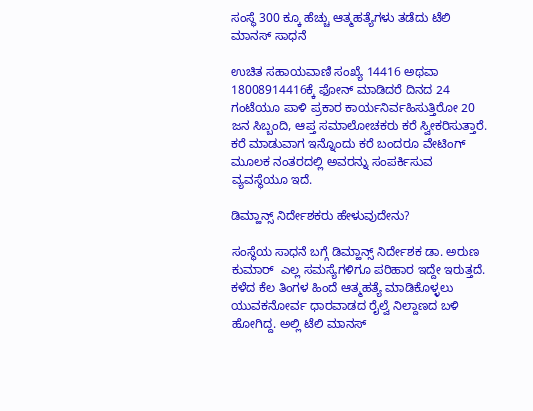ಸಂಸ್ಥೆ 300 ಕ್ಕೂ ಹೆಚ್ಚು ಆತ್ಮಹತ್ಯೆಗಳು ತಡೆದು ಟೆಲಿ ಮಾನಸ್ ಸಾಧನೆ

ಉಚಿತ ಸಹಾಯವಾಣಿ ಸಂಖ್ಯೆ 14416 ಅಥವಾ 18008914416ಕ್ಕೆ ಫೋನ್ ಮಾಡಿದರೆ ದಿನದ 24 ಗಂಟೆಯೂ ಪಾಳಿ ಪ್ರಕಾರ ಕಾರ್ಯನಿರ್ವಹಿಸುತ್ತಿರೋ 20 ಜನ ಸಿಬ್ಬಂದಿ, ಆಪ್ತ ಸಮಾಲೋಚಕರು ಕರೆ ಸ್ವೀಕರಿಸುತ್ತಾರೆ. ಕರೆ ಮಾಡುವಾಗ ಇನ್ನೊಂದು ಕರೆ ಬಂದರೂ ವೇಟಿಂಗ್‌ ಮೂಲಕ ನಂತರದಲ್ಲಿ ಅವರನ್ನು ಸಂಪರ್ಕಿಸುವ ವ್ಯವಸ್ಥೆಯೂ ಇದೆ.

ಡಿಮ್ಹಾನ್ಸ್ ನಿರ್ದೇಶಕರು ಹೇಳುವುದೇನು?

ಸಂಸ್ಥೆಯ ಸಾಧನೆ ಬಗ್ಗೆ ಡಿಮ್ಹಾನ್ಸ್ ನಿರ್ದೇಶಕ ಡಾ. ಅರುಣ ಕುಮಾರ್  ಎಲ್ಲ ಸಮಸ್ಯೆಗಳಿಗೂ ಪರಿಹಾರ ಇದ್ದೇ ಇರುತ್ತದೆ. ಕಳೆದ ಕೆಲ ತಿಂಗಳ ಹಿಂದೆ ಆತ್ಮಹತ್ಯೆ ಮಾಡಿಕೊಳ್ಳಲು ಯುವಕನೋರ್ವ ಧಾರವಾಡದ ರೈಲ್ವೆ ನಿಲ್ದಾಣದ ಬಳಿ ಹೋಗಿದ್ದ. ಅಲ್ಲಿ ಟೆಲಿ ಮಾನಸ್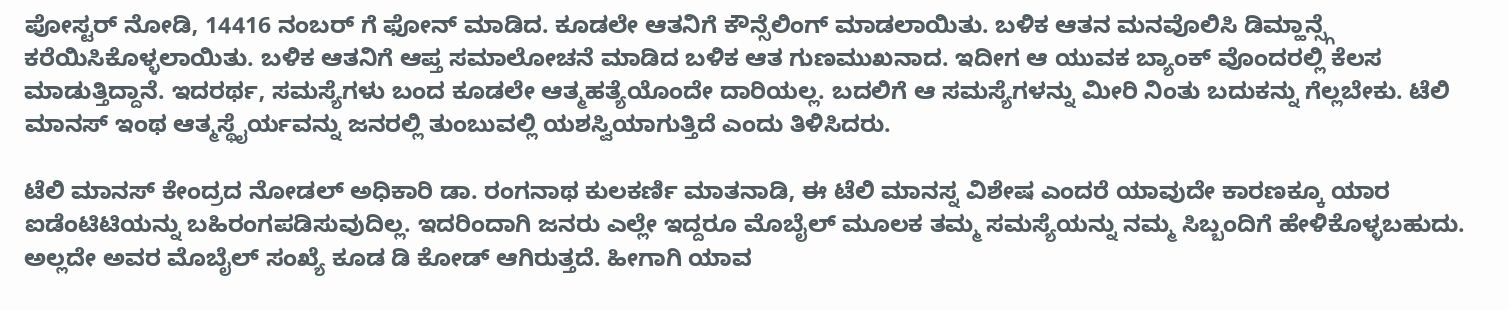ಪೋಸ್ಟರ್ ನೋಡಿ, 14416 ನಂಬರ್ ಗೆ ಫೋನ್ ಮಾಡಿದ. ಕೂಡಲೇ ಆತನಿಗೆ ಕೌನ್ಸೆಲಿಂಗ್ ಮಾಡಲಾಯಿತು. ಬಳಿಕ ಆತನ ಮನವೊಲಿಸಿ ಡಿಮ್ಹಾನ್ಸ್ಗೆ ಕರೆಯಿಸಿಕೊಳ್ಳಲಾಯಿತು. ಬಳಿಕ ಆತನಿಗೆ ಆಪ್ತ ಸಮಾಲೋಚನೆ ಮಾಡಿದ ಬಳಿಕ ಆತ ಗುಣಮುಖನಾದ. ಇದೀಗ ಆ ಯುವಕ ಬ್ಯಾಂಕ್ ವೊಂದರಲ್ಲಿ ಕೆಲಸ ಮಾಡುತ್ತಿದ್ದಾನೆ. ಇದರರ್ಥ, ಸಮಸ್ಯೆಗಳು ಬಂದ ಕೂಡಲೇ ಆತ್ಮಹತ್ಯೆಯೊಂದೇ ದಾರಿಯಲ್ಲ. ಬದಲಿಗೆ ಆ ಸಮಸ್ಯೆಗಳನ್ನು ಮೀರಿ ನಿಂತು ಬದುಕನ್ನು ಗೆಲ್ಲಬೇಕು. ಟೆಲಿ ಮಾನಸ್ ಇಂಥ ಆತ್ಮಸ್ಥೈರ್ಯವನ್ನು ಜನರಲ್ಲಿ ತುಂಬುವಲ್ಲಿ ಯಶಸ್ವಿಯಾಗುತ್ತಿದೆ ಎಂದು ತಿಳಿಸಿದರು.

ಟೆಲಿ ಮಾನಸ್ ಕೇಂದ್ರದ ನೋಡಲ್ ಅಧಿಕಾರಿ ಡಾ. ರಂಗನಾಥ ಕುಲಕರ್ಣಿ ಮಾತನಾಡಿ, ಈ ಟೆಲಿ ಮಾನಸ್ನ ವಿಶೇಷ ಎಂದರೆ ಯಾವುದೇ ಕಾರಣಕ್ಕೂ ಯಾರ ಐಡೆಂಟಿಟಿಯನ್ನು ಬಹಿರಂಗಪಡಿಸುವುದಿಲ್ಲ. ಇದರಿಂದಾಗಿ ಜನರು ಎಲ್ಲೇ ಇದ್ದರೂ ಮೊಬೈಲ್ ಮೂಲಕ ತಮ್ಮ ಸಮಸ್ಯೆಯನ್ನು ನಮ್ಮ ಸಿಬ್ಬಂದಿಗೆ ಹೇಳಿಕೊಳ್ಳಬಹುದು. ಅಲ್ಲದೇ ಅವರ ಮೊಬೈಲ್ ಸಂಖ್ಯೆ ಕೂಡ ಡಿ ಕೋಡ್ ಆಗಿರುತ್ತದೆ. ಹೀಗಾಗಿ ಯಾವ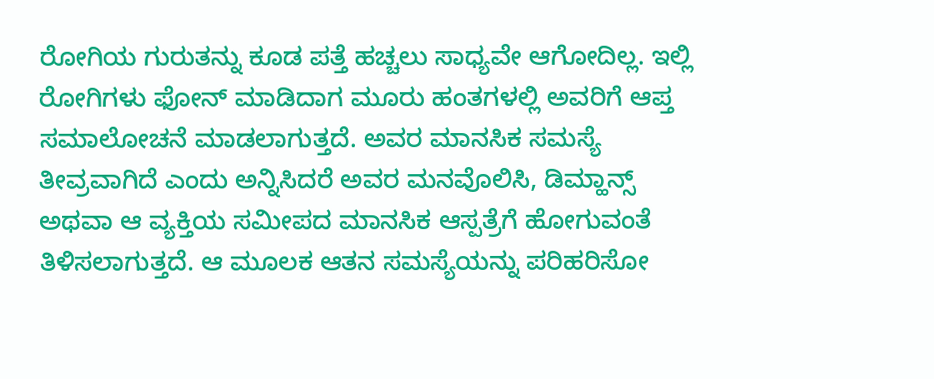ರೋಗಿಯ ಗುರುತನ್ನು ಕೂಡ ಪತ್ತೆ ಹಚ್ಚಲು ಸಾಧ್ಯವೇ ಆಗೋದಿಲ್ಲ. ಇಲ್ಲಿ ರೋಗಿಗಳು ಫೋನ್ ಮಾಡಿದಾಗ ಮೂರು ಹಂತಗಳಲ್ಲಿ ಅವರಿಗೆ ಆಪ್ತ ಸಮಾಲೋಚನೆ ಮಾಡಲಾಗುತ್ತದೆ. ಅವರ ಮಾನಸಿಕ ಸಮಸ್ಯೆ ತೀವ್ರವಾಗಿದೆ ಎಂದು ಅನ್ನಿಸಿದರೆ ಅವರ ಮನವೊಲಿಸಿ, ಡಿಮ್ಹಾನ್ಸ್ ಅಥವಾ ಆ ವ್ಯಕ್ತಿಯ ಸಮೀಪದ ಮಾನಸಿಕ ಆಸ್ಪತ್ರೆಗೆ ಹೋಗುವಂತೆ ತಿಳಿಸಲಾಗುತ್ತದೆ. ಆ ಮೂಲಕ ಆತನ ಸಮಸ್ಯೆಯನ್ನು ಪರಿಹರಿಸೋ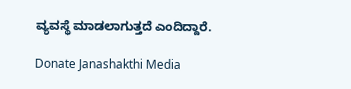ವ್ಯವಸ್ಥೆ ಮಾಡಲಾಗುತ್ತದೆ ಎಂದಿದ್ದಾರೆ.

Donate Janashakthi Media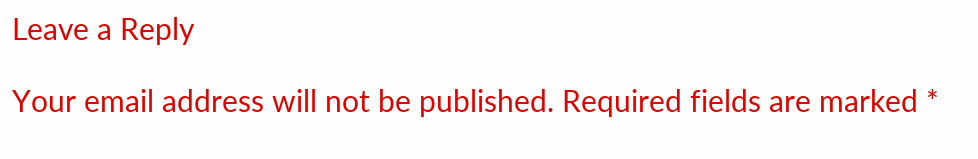Leave a Reply

Your email address will not be published. Required fields are marked *